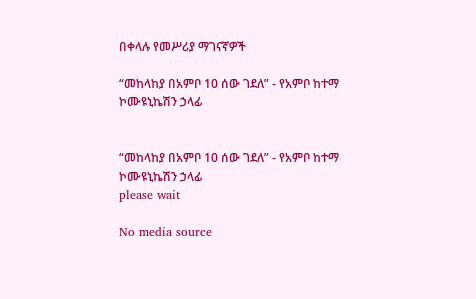በቀላሉ የመሥሪያ ማገናኛዎች

“መከላከያ በአምቦ 10 ሰው ገደለ” - የአምቦ ከተማ ኮሙዩኒኬሽን ኃላፊ


“መከላከያ በአምቦ 10 ሰው ገደለ” - የአምቦ ከተማ ኮሙዩኒኬሽን ኃላፊ
please wait

No media source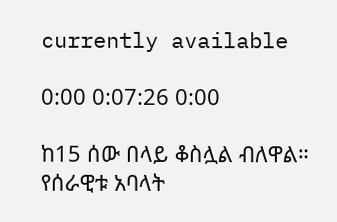currently available

0:00 0:07:26 0:00

ከ15 ሰው በላይ ቆስሏል ብለዋል። የሰራዊቱ አባላት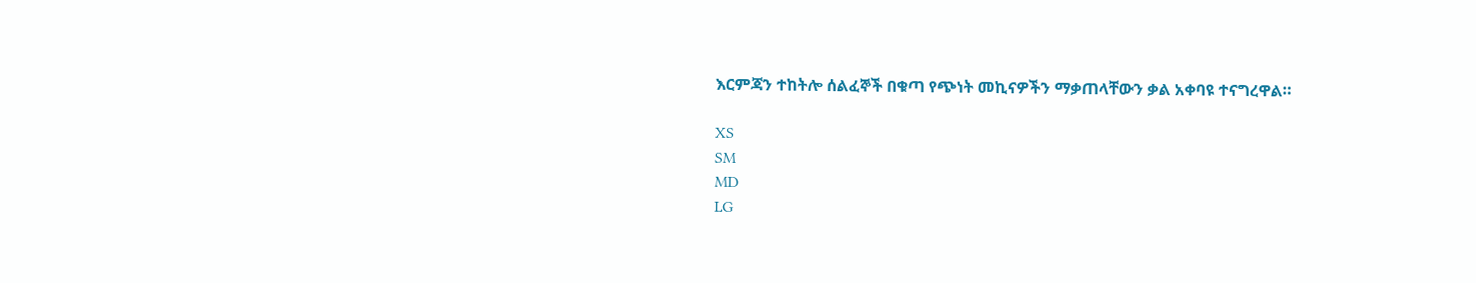እርምጃን ተከትሎ ሰልፈኞች በቁጣ የጭነት መኪናዎችን ማቃጠላቸውን ቃል አቀባዩ ተናግረዋል።

XS
SM
MD
LG